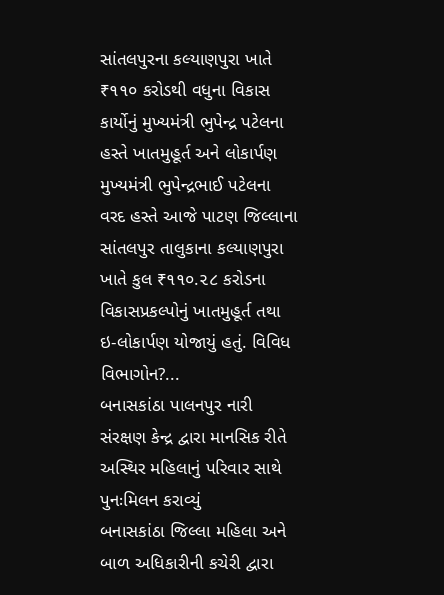સાંતલપુરના કલ્યાણપુરા ખાતે ₹૧૧૦ કરોડથી વધુના વિકાસ કાર્યોનું મુખ્યમંત્રી ભુપેન્દ્ર પટેલના હસ્તે ખાતમુહૂર્ત અને લોકાર્પણ
મુખ્યમંત્રી ભુપેન્દ્રભાઈ પટેલના વરદ હસ્તે આજે પાટણ જિલ્લાના સાંતલપુર તાલુકાના કલ્યાણપુરા ખાતે કુલ ₹૧૧૦.૨૮ કરોડના વિકાસપ્રકલ્પોનું ખાતમુહૂર્ત તથા ઇ-લોકાર્પણ યોજાયું હતું. વિવિધ વિભાગોન?...
બનાસકાંઠા પાલનપુર નારી સંરક્ષણ કેન્દ્ર દ્વારા માનસિક રીતે અસ્થિર મહિલાનું પરિવાર સાથે પુનઃમિલન કરાવ્યું
બનાસકાંઠા જિલ્લા મહિલા અને બાળ અધિકારીની કચેરી દ્વારા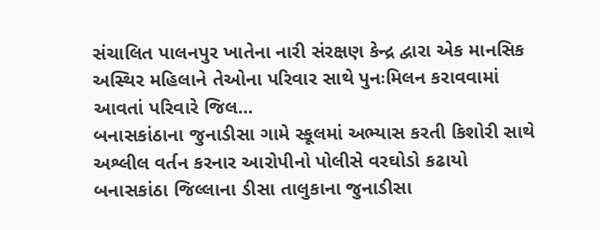સંચાલિત પાલનપુર ખાતેના નારી સંરક્ષણ કેન્દ્ર દ્વારા એક માનસિક અસ્થિર મહિલાને તેઓના પરિવાર સાથે પુનઃમિલન કરાવવામાં આવતાં પરિવારે જિલ...
બનાસકાંઠાના જુનાડીસા ગામે સ્કૂલમાં અભ્યાસ કરતી કિશોરી સાથે અશ્લીલ વર્તન કરનાર આરોપીનો પોલીસે વરઘોડો કઢાયો
બનાસકાંઠા જિલ્લાના ડીસા તાલુકાના જુનાડીસા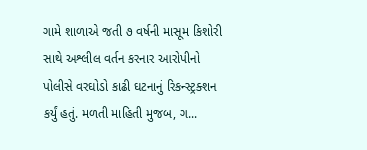ગામે શાળાએ જતી ૭ વર્ષની માસૂમ કિશોરી સાથે અશ્લીલ વર્તન કરનાર આરોપીનો પોલીસે વરઘોડો કાઢી ઘટનાનું રિકન્સ્ટ્રક્શન કર્યું હતું. મળતી માહિતી મુજબ, ગ...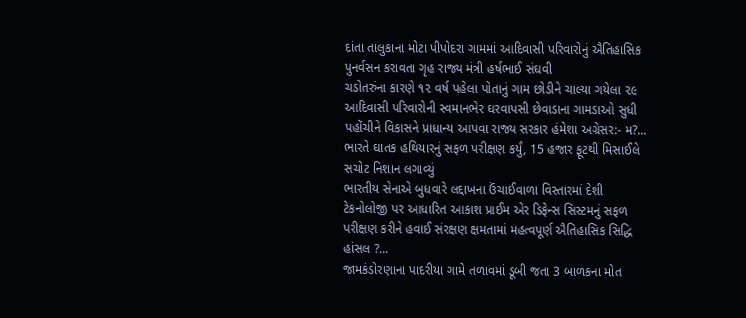દાંતા તાલુકાના મોટા પીપોદરા ગામમાં આદિવાસી પરિવારોનું ઐતિહાસિક પુનર્વસન કરાવતા ગૃહ રાજ્ય મંત્રી હર્ષભાઈ સંઘવી
ચડોતરુંના કારણે ૧૨ વર્ષ પહેલા પોતાનું ગામ છોડીને ચાલ્યા ગયેલા ૨૯ આદિવાસી પરિવારોની સ્વમાનભેર ઘરવાપસી છેવાડાના ગામડાઓ સુધી પહોંચીને વિકાસને પ્રાધાન્ય આપવા રાજ્ય સરકાર હંમેશા અગ્રેસર:- મ?...
ભારતે ઘાતક હથિયારનું સફળ પરીક્ષણ કર્યું, 15 હજાર ફૂટથી મિસાઈલે સચોટ નિશાન લગાવ્યું
ભારતીય સેનાએ બુધવારે લદ્દાખના ઉંચાઈવાળા વિસ્તારમાં દેશી ટેકનોલોજી પર આધારિત આકાશ પ્રાઈમ એર ડિફેન્સ સિસ્ટમનું સફળ પરીક્ષણ કરીને હવાઈ સંરક્ષણ ક્ષમતામાં મહત્વપૂર્ણ ઐતિહાસિક સિદ્ધિ હાંસલ ?...
જામકંડોરણાના પાદરીયા ગામે તળાવમાં ડૂબી જતા 3 બાળકના મોત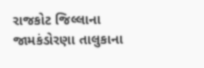રાજકોટ જિલ્લાના જામકંડોરણા તાલુકાના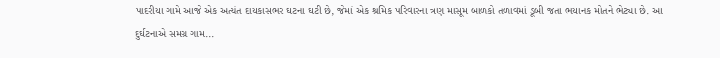પાદરીયા ગામે આજે એક અત્યંત દાયકાસભર ઘટના ઘટી છે, જેમાં એક શ્રમિક પરિવારના ત્રણ માસૂમ બાળકો તળાવમાં ડૂબી જતા ભયાનક મોતને ભેટ્યા છે. આ દુર્ઘટનાએ સમગ્ર ગામ...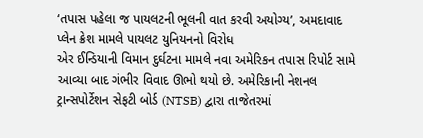‘તપાસ પહેલા જ પાયલટની ભૂલની વાત કરવી અયોગ્ય’, અમદાવાદ પ્લેન ક્રેશ મામલે પાયલટ યુનિયનનો વિરોધ
એર ઈન્ડિયાની વિમાન દુર્ઘટના મામલે નવા અમેરિકન તપાસ રિપોર્ટ સામે આવ્યા બાદ ગંભીર વિવાદ ઊભો થયો છે. અમેરિકાની નેશનલ ટ્રાન્સપોર્ટેશન સેફટી બોર્ડ (NTSB) દ્વારા તાજેતરમાં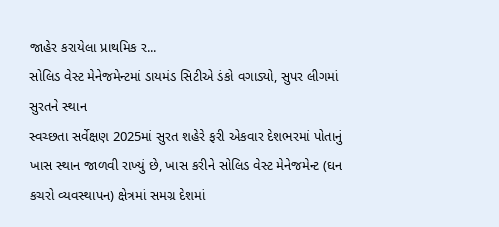જાહેર કરાયેલા પ્રાથમિક ર...
સોલિડ વેસ્ટ મેનેજમેન્ટમાં ડાયમંડ સિટીએ ડંકો વગાડ્યો, સુપર લીગમાં સુરતને સ્થાન
સ્વચ્છતા સર્વેક્ષણ 2025માં સુરત શહેરે ફરી એકવાર દેશભરમાં પોતાનું ખાસ સ્થાન જાળવી રાખ્યું છે, ખાસ કરીને સોલિડ વેસ્ટ મેનેજમેન્ટ (ઘન કચરો વ્યવસ્થાપન) ક્ષેત્રમાં સમગ્ર દેશમાં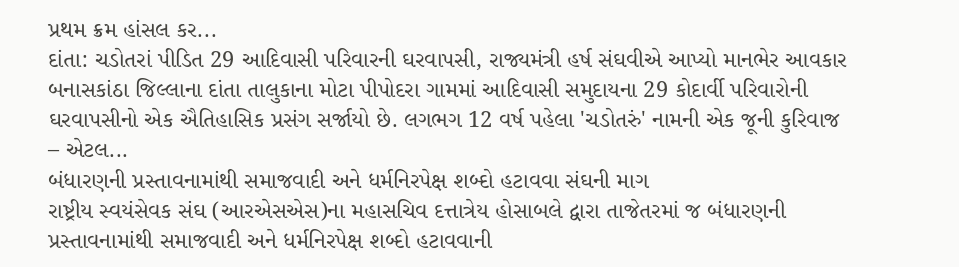પ્રથમ ક્રમ હાંસલ કર...
દાંતા: ચડોતરાં પીડિત 29 આદિવાસી પરિવારની ઘરવાપસી, રાજ્યમંત્રી હર્ષ સંઘવીએ આપ્યો માનભેર આવકાર
બનાસકાંઠા જિલ્લાના દાંતા તાલુકાના મોટા પીપોદરા ગામમાં આદિવાસી સમુદાયના 29 કોદાર્વી પરિવારોની ઘરવાપસીનો એક ઐતિહાસિક પ્રસંગ સર્જાયો છે. લગભગ 12 વર્ષ પહેલા 'ચડોતરું' નામની એક જૂની કુરિવાજ – એટલ...
બંધારણની પ્રસ્તાવનામાંથી સમાજવાદી અને ધર્મનિરપેક્ષ શબ્દો હટાવવા સંઘની માગ
રાષ્ટ્રીય સ્વયંસેવક સંઘ (આરએસએસ)ના મહાસચિવ દત્તાત્રેય હોસાબલે દ્વારા તાજેતરમાં જ બંધારણની પ્રસ્તાવનામાંથી સમાજવાદી અને ધર્મનિરપેક્ષ શબ્દો હટાવવાની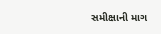સમીક્ષાની માગ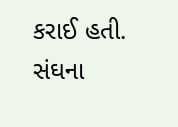કરાઈ હતી. સંઘના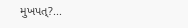મુખપત્?...